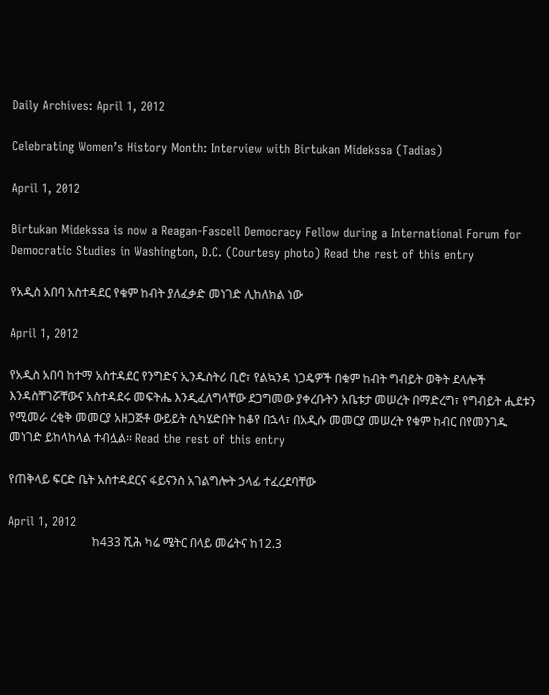Daily Archives: April 1, 2012

Celebrating Women’s History Month: Interview with Birtukan Midekssa (Tadias)

April 1, 2012

Birtukan Midekssa is now a Reagan-Fascell Democracy Fellow during a International Forum for Democratic Studies in Washington, D.C. (Courtesy photo) Read the rest of this entry

የአዲስ አበባ አስተዳደር የቁም ከብት ያለፈቃድ መነገድ ሊከለክል ነው

April 1, 2012

የአዲስ አበባ ከተማ አስተዳደር የንግድና ኢንዱስትሪ ቢሮ፣ የልኳንዳ ነጋዴዎች በቁም ከብት ግብይት ወቅት ደላሎች እንዳስቸገሯቸውና አስተዳደሩ መፍትሔ እንዲፈለግላቸው ደጋግመው ያቀረቡትን አቤቱታ መሠረት በማድረግ፣ የግብይት ሒደቱን የሚመራ ረቂቅ መመርያ አዘጋጅቶ ውይይት ሲካሄድበት ከቆየ በኋላ፣ በአዲሱ መመርያ መሠረት የቁም ከብር በየመንገዱ መነገድ ይከላከላል ተብሏል፡፡ Read the rest of this entry

የጠቅላይ ፍርድ ቤት አስተዳደርና ፋይናንስ አገልግሎት ኃላፊ ተፈረደባቸው

April 1, 2012
                            ከ433 ሺሕ ካሬ ሜትር በላይ መሬትና ከ12.3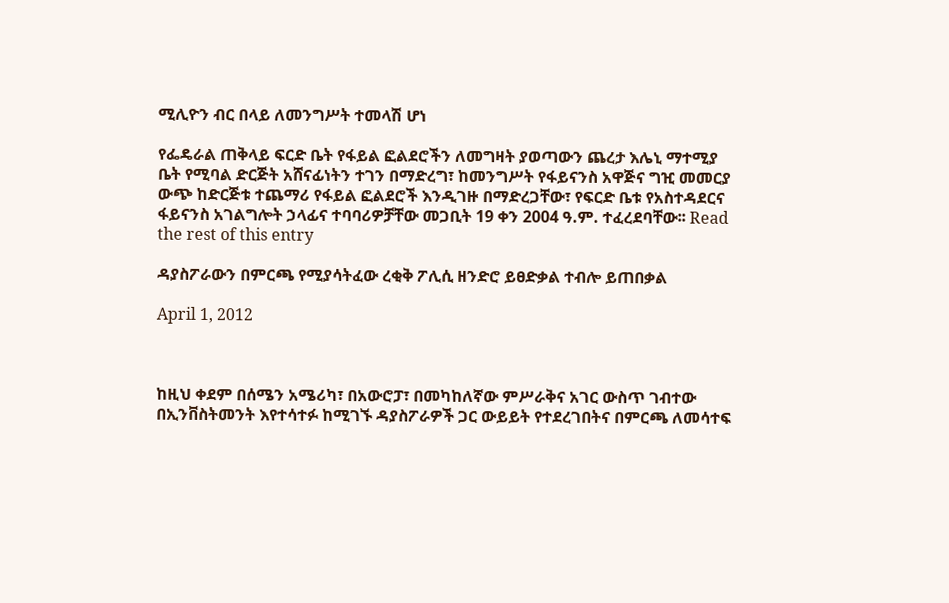ሚሊዮን ብር በላይ ለመንግሥት ተመላሽ ሆነ

የፌዴራል ጠቅላይ ፍርድ ቤት የፋይል ፎልደሮችን ለመግዛት ያወጣውን ጨረታ እሌኒ ማተሚያ ቤት የሚባል ድርጅት አሸናፊነትን ተገን በማድረግ፣ ከመንግሥት የፋይናንስ አዋጅና ግዢ መመርያ ውጭ ከድርጅቱ ተጨማሪ የፋይል ፎልደሮች እንዲገዙ በማድረጋቸው፣ የፍርድ ቤቱ የአስተዳደርና ፋይናንስ አገልግሎት ኃላፊና ተባባሪዎቻቸው መጋቢት 19 ቀን 2004 ዓ.ም. ተፈረደባቸው፡፡ Read the rest of this entry

ዳያስፖራውን በምርጫ የሚያሳትፈው ረቂቅ ፖሊሲ ዘንድሮ ይፀድቃል ተብሎ ይጠበቃል

April 1, 2012



ከዚህ ቀደም በሰሜን አሜሪካ፣ በአውሮፓ፣ በመካከለኛው ምሥራቅና አገር ውስጥ ገብተው በኢንቨስትመንት እየተሳተፉ ከሚገኙ ዳያስፖራዎች ጋር ውይይት የተደረገበትና በምርጫ ለመሳተፍ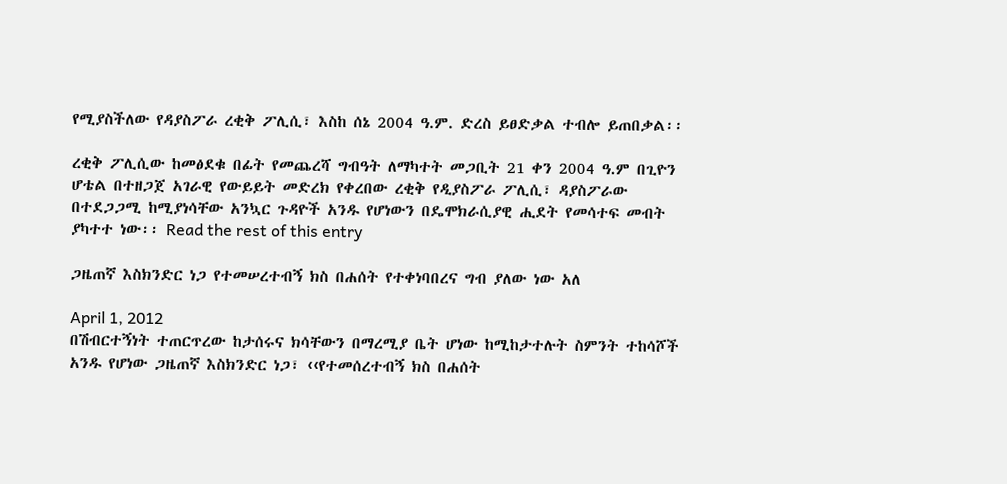የሚያስችለው የዳያስፖራ ረቂቅ ፖሊሲ፣ እስከ ሰኔ 2004 ዓ.ም. ድረስ ይፀድቃል ተብሎ ይጠበቃል፡፡

ረቂቅ ፖሊሲው ከመፅደቁ በፊት የመጨረሻ ግብዓት ለማካተት መጋቢት 21 ቀን 2004 ዓ.ም በጊዮን ሆቴል በተዘጋጀ አገራዊ የውይይት መድረክ የቀረበው ረቂቅ የዲያስፖራ ፖሊሲ፣ ዳያስፖራው በተደጋጋሚ ከሚያነሳቸው አንኳር ጉዳዮች አንዱ የሆነውን በዴሞክራሲያዊ ሒደት የመሳተፍ መብት ያካተተ ነው፡፡ Read the rest of this entry

ጋዜጠኛ እስክንድር ነጋ የተመሠረተብኝ ክስ በሐሰት የተቀነባበረና ግብ ያለው ነው አለ

April 1, 2012
በሽብርተኝነት ተጠርጥረው ከታሰሩና ክሳቸውን በማረሚያ ቤት ሆነው ከሚከታተሉት ስምንት ተከሳሾች አንዱ የሆነው ጋዜጠኛ እስክንድር ነጋ፣ ‹‹የተመሰረተብኝ ክስ በሐሰት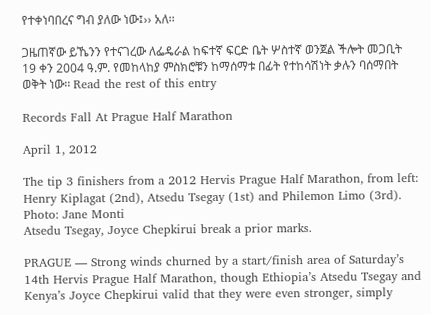የተቀነባበረና ግብ ያለው ነው፤›› አለ፡፡

ጋዜጠኛው ይኼንን የተናገረው ለፌዴራል ከፍተኛ ፍርድ ቤት ሦስተኛ ወንጀል ችሎት መጋቢት 19 ቀን 2004 ዓ.ም. የመከላከያ ምስክሮቹን ከማሰማቱ በፊት የተከሳሽነት ቃሉን ባሰማበት ወቅት ነው፡፡ Read the rest of this entry

Records Fall At Prague Half Marathon

April 1, 2012

The tip 3 finishers from a 2012 Hervis Prague Half Marathon, from left: Henry Kiplagat (2nd), Atsedu Tsegay (1st) and Philemon Limo (3rd). Photo: Jane Monti
Atsedu Tsegay, Joyce Chepkirui break a prior marks.

PRAGUE — Strong winds churned by a start/finish area of Saturday’s 14th Hervis Prague Half Marathon, though Ethiopia’s Atsedu Tsegay and Kenya’s Joyce Chepkirui valid that they were even stronger, simply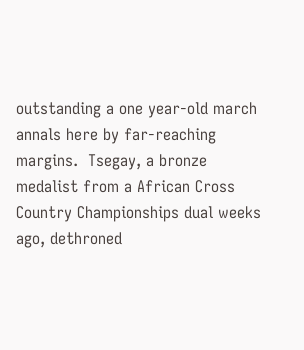outstanding a one year-old march annals here by far-reaching margins.  Tsegay, a bronze medalist from a African Cross Country Championships dual weeks ago, dethroned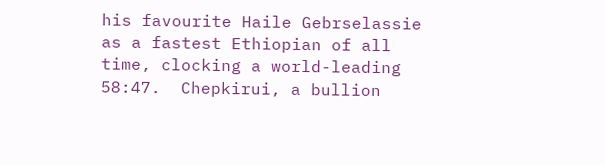his favourite Haile Gebrselassie as a fastest Ethiopian of all time, clocking a world-leading 58:47.  Chepkirui, a bullion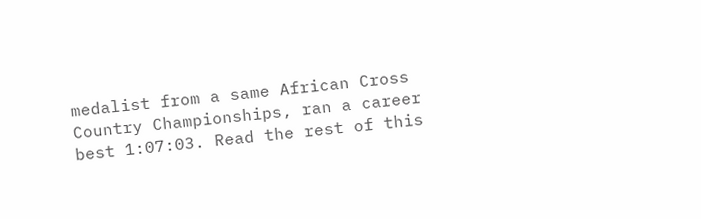medalist from a same African Cross Country Championships, ran a career best 1:07:03. Read the rest of this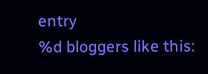entry
%d bloggers like this: